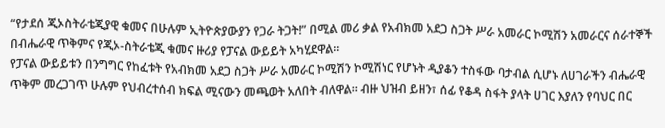“የታደሰ ጂኦስትራቴጂያዊ ቁመና በሁሉም ኢትዮጵያውያን የጋራ ትጋት!” በሚል መሪ ቃል የአብክመ አደጋ ስጋት ሥራ አመራር ኮሚሽን አመራርና ሰራተኞች በብሔራዊ ጥቅምና የጂኦ-ስትራቴጂ ቁመና ዙሪያ የፓናል ውይይት አካሂደዋል።
የፓናል ውይይቱን በንግግር የከፈቱት የአብክመ አደጋ ስጋት ሥራ አመራር ኮሚሽን ኮሚሽነር የሆኑት ዲያቆን ተስፋው ባታብል ሲሆኑ ለሀገራችን ብሔራዊ ጥቅም መረጋገጥ ሁሉም የህብረተሰብ ክፍል ሚናውን መጫወት አለበት ብለዋል። ብዙ ህዝብ ይዘን፣ ሰፊ የቆዳ ስፋት ያላት ሀገር እያለን የባህር በር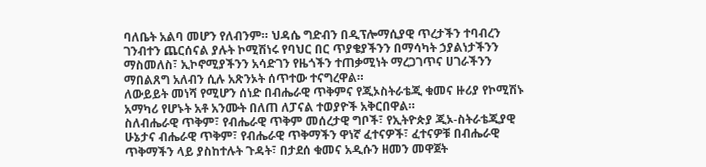ባለቤት አልባ መሆን የለብንም። ህዳሴ ግድብን በዲፕሎማሲያዊ ጥረታችን ተባብረን ገንብተን ጨርሰናል ያሉት ኮሚሽነሩ የባህር በር ጥያቄያችንን በማሳካት ኃያልነታችንን ማስመለስ፣ ኢኮኖሚያችንን አሳድገን የዜጎችን ተጠቃሚነት ማረጋገጥና ሀገራችንን ማበልጸግ አለብን ሲሉ አጽንኦት ሰጥተው ተናግረዋል።
ለውይይት መነሻ የሚሆን ሰነድ በብሔራዊ ጥቅምና የጂኦስትራቴጂ ቁመና ዙሪያ የኮሚሽኑ አማካሪ የሆኑት አቶ አንሙት በለጠ ለፓናል ተወያዮች አቅርበዋል።
ስለብሔራዊ ጥቅም፣ የብሔራዊ ጥቅም መሰረታዊ ግቦች፣ የኢትዮጵያ ጂኦ-ስትራቴጂያዊ ሁኔታና ብሔራዊ ጥቅም፣ የብሔራዊ ጥቅማችን ዋነኛ ፈተናዎች፣ ፈተናዎቹ በብሔራዊ ጥቅማችን ላይ ያስከተሉት ጉዳት፣ በታደሰ ቁመና አዲሱን ዘመን መዋጀት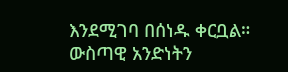እንደሚገባ በሰነዱ ቀርቧል።
ውስጣዊ አንድነትን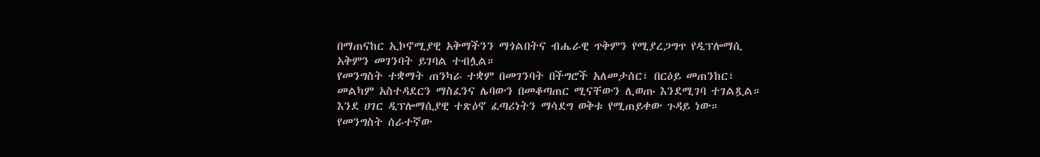በማጠናከር ኢኮኖሚያዊ አቅማችንን ማጎልበትና ብሔራዊ ጥቅምን የሚያረጋግጥ የዲፕሎማሲ አቅምን መገንባት ይገባል ተብሏል።
የመንግስት ተቋማት ጠንካራ ተቋም በመገንባት በችግሮች አለመታሰር፣ በርዕይ መጠንከር፣ መልካም አስተዳደርን ማስፈንና ሌባውን በመቆጣጠር ሚናቸውን ሊወጡ እንደሚገባ ተገልጿል።
እንደ ሀገር ዲፕሎማሲያዊ ተጽዕኖ ፈጣሪነትን ማሳደግ ወቅቱ የሚጠይቀው ጉዳይ ነው።
የመንግስት ሰራተኛው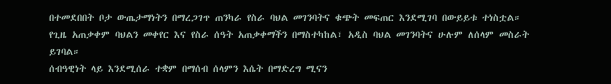በተመደበበት ቦታ ውጤታማነትን በማረጋገጥ ጠንካራ የስራ ባህል መገንባትና ቁጭት መፍጠር እንደሚገባ በውይይቱ ተነስቷል።
የጊዜ አጠቃቀም ባህልን መቀየር እና የስራ ሰዓት አጠቃቀማችን በማስተካከል፣ አዲስ ባህል መገንባትና ሁሉም ለሰላም መስራት ይገባል።
ሰብዓዊነት ላይ እንደሚሰራ ተቋም በማሰብ ሰላምን እሴት በማድረግ ሚናን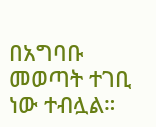በአግባቡ መወጣት ተገቢ ነው ተብሏል።